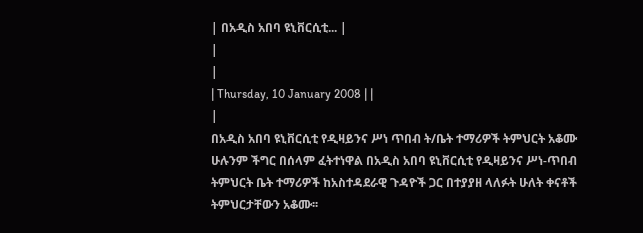| በአዲስ አበባ ዩኒቨርሲቲ... |
|
|
| Thursday, 10 January 2008 | |
|
በአዲስ አበባ ዩኒቨርሲቲ የዲዛይንና ሥነ ጥበብ ት/ቤት ተማሪዎች ትምህርት አቆሙ ሁሉንም ችግር በሰላም ፈትተነዋል በአዲስ አበባ ዩኒቨርሲቲ የዲዛይንና ሥነ-ጥበብ ትምህርት ቤት ተማሪዎች ከአስተዳደራዊ ጉዳዮች ጋር በተያያዘ ላለፉት ሁለት ቀናቶች ትምህርታቸውን አቆሙ፡፡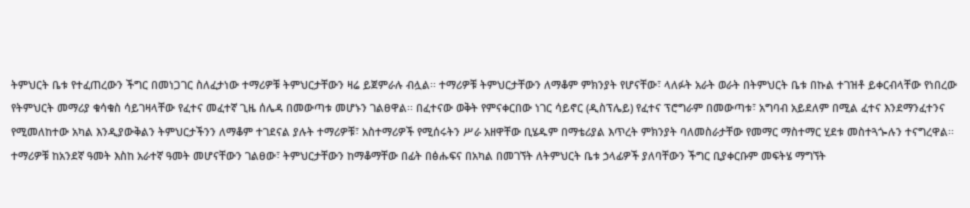ትምህርት ቤቱ የተፈጠረውን ችግር በመነጋገር ስለፈታነው ተማሪዎቹ ትምህርታቸውን ዛሬ ይጀምራሉ ብሏል፡፡ ተማሪዎቹ ትምህርታቸውን ለማቆም ምክንያት የሆናቸው፣ ላለፉት አራት ወራት በትምህርት ቤቱ በኩል ተገዝቶ ይቀርብላቸው የነበረው የትምህርት መማሪያ ቁሳቁስ ሳይገዛላቸው የፈተና መፈተኛ ጊዜ ሰሌዳ በመውጣቱ መሆኑን ገልፀዋል፡፡ በፈተናው ወቅት የምናቀርበው ነገር ሳይኖር (ዲስፕሌይ) የፈተና ፕሮግራም በመውጣቱ፣ አግባብ አይደለም በሚል ፈተና እንደማንፈተንና የሚመለከተው አካል እንዲያውቅልን ትምህርታችንን ለማቆም ተገደናል ያሉት ተማሪዎቹ፣ አስተማሪዎች የሚሰሩትን ሥራ አዘዋቸው ቢሄዱም በማቴሪያል እጥረት ምክንያት ባለመስራታቸው የመማር ማስተማር ሂደቱ መስተጓጐሉን ተናግረዋል፡፡ ተማሪዎቹ ከአንደኛ ዓመት እስከ አራተኛ ዓመት መሆናቸውን ገልፀው፣ ትምህርታቸውን ከማቆማቸው በፊት በፅሑፍና በአካል በመገኘት ለትምህርት ቤቱ ኃላፊዎች ያለባቸውን ችግር ቢያቀርቡም መፍትሄ ማግኘት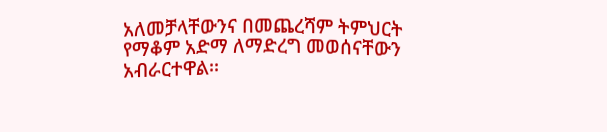አለመቻላቸውንና በመጨረሻም ትምህርት የማቆም አድማ ለማድረግ መወሰናቸውን አብራርተዋል፡፡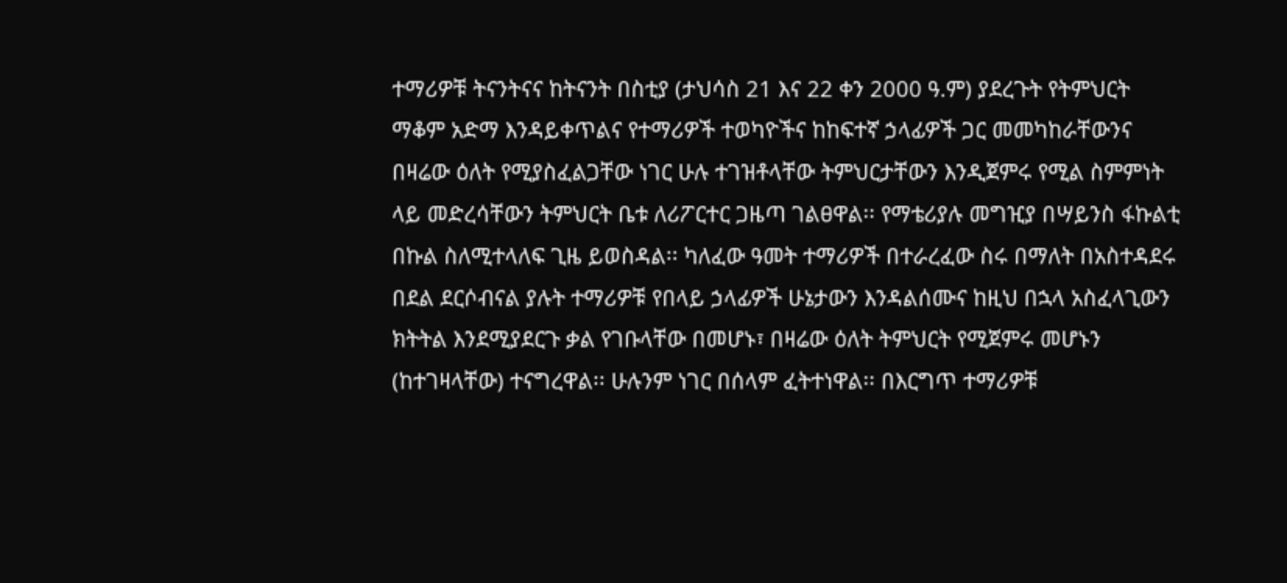ተማሪዎቹ ትናንትናና ከትናንት በስቲያ (ታህሳስ 21 እና 22 ቀን 2000 ዓ.ም) ያደረጉት የትምህርት ማቆም አድማ እንዳይቀጥልና የተማሪዎች ተወካዮችና ከከፍተኛ ኃላፊዎች ጋር መመካከራቸውንና በዛሬው ዕለት የሚያስፈልጋቸው ነገር ሁሉ ተገዝቶላቸው ትምህርታቸውን እንዲጀምሩ የሚል ስምምነት ላይ መድረሳቸውን ትምህርት ቤቱ ለሪፖርተር ጋዜጣ ገልፀዋል፡፡ የማቴሪያሉ መግዢያ በሣይንስ ፋኩልቲ በኩል ስለሚተላለፍ ጊዜ ይወስዳል፡፡ ካለፈው ዓመት ተማሪዎች በተራረፈው ስሩ በማለት በአስተዳደሩ በደል ደርሶብናል ያሉት ተማሪዎቹ የበላይ ኃላፊዎች ሁኔታውን እንዳልሰሙና ከዚህ በኋላ አስፈላጊውን ክትትል እንደሚያደርጉ ቃል የገቡላቸው በመሆኑ፣ በዛሬው ዕለት ትምህርት የሚጀምሩ መሆኑን (ከተገዛላቸው) ተናግረዋል፡፡ ሁሉንም ነገር በሰላም ፈትተነዋል፡፡ በእርግጥ ተማሪዎቹ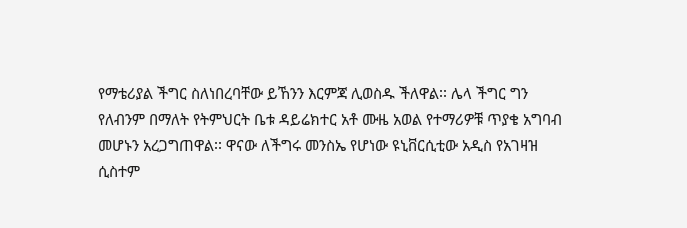የማቴሪያል ችግር ስለነበረባቸው ይኸንን እርምጃ ሊወስዱ ችለዋል፡፡ ሌላ ችግር ግን የለብንም በማለት የትምህርት ቤቱ ዳይሬክተር አቶ ሙዜ አወል የተማሪዎቹ ጥያቄ አግባብ መሆኑን አረጋግጠዋል፡፡ ዋናው ለችግሩ መንስኤ የሆነው ዩኒቨርሲቲው አዲስ የአገዛዝ ሲስተም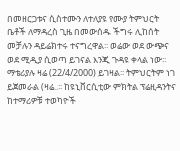በመዘርጋቱና ሲስተሙን ለተለያዩ የሙያ ትምህርት ቤቶች ለማዳረስ ጊዜ በመውሰዱ ችግሩ ሊከሰት መቻሉን ዳይሬክተሩ ተናግረዋል፡፡ ወሬው ወደ ውጭና ወደ ሚዲያ ሲወጣ ይገናል እንጂ ጉዳዩ ቀላል ነው፡፡ ማቴሪያሉ ዛሬ (22/4/2000) ይገዛል፡፡ ትምህርትም ነገ ይጀመራል (ዛሬ..፡፡ ከዩኒቨርሲቲው ምክትል ፕሬዚዳንትና ከተማሪዎቹ ተወካዮች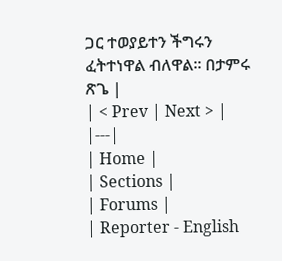ጋር ተወያይተን ችግሩን ፈትተነዋል ብለዋል፡፡ በታምሩ ጽጌ |
| < Prev | Next > |
|---|
| Home |
| Sections |
| Forums |
| Reporter - English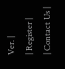Ver. |
| Register |
| Contact Us |